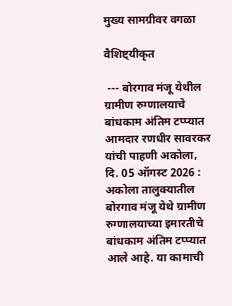मुख्य सामग्रीवर वगळा

वैशिष्ट्यीकृत

 --- बोरगाव मंजू येथील ग्रामीण रुग्णालयाचे बांधकाम अंतिम टप्प्यात आमदार रणधीर सावरकर यांची पाहणी अकोला, दि. 05 ऑगस्ट 2026 : अकोला तालुक्यातील बोरगाव मंजू येथे ग्रामीण रुग्णालयाच्या इमारतीचे बांधकाम अंतिम टप्प्यात आले आहे. या कामाची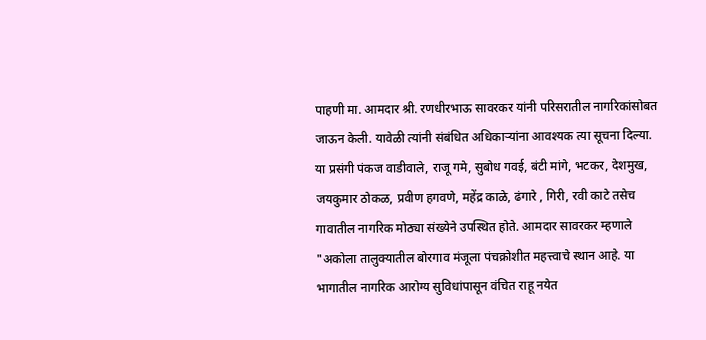पाहणी मा. आमदार श्री. रणधीरभाऊ सावरकर यांनी परिसरातील नागरिकांसोबत जाऊन केली. यावेळी त्यांनी संबंधित अधिकाऱ्यांना आवश्यक त्या सूचना दिल्या. या प्रसंगी पंकज वाडीवाले, राजू गमे, सुबोध गवई, बंटी मांगे, भटकर, देशमुख, जयकुमार ठोकळ, प्रवीण हगवणे, महेंद्र काळे, ढंगारे , गिरी, रवी काटे तसेच गावातील नागरिक मोठ्या संख्येने उपस्थित होते. आमदार सावरकर म्हणाले   "अकोला तालुक्यातील बोरगाव मंजूला पंचक्रोशीत महत्त्वाचे स्थान आहे. या भागातील नागरिक आरोग्य सुविधांपासून वंचित राहू नयेत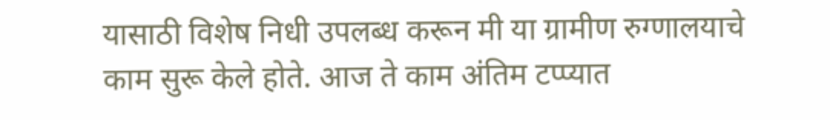यासाठी विशेष निधी उपलब्ध करून मी या ग्रामीण रुग्णालयाचे काम सुरू केले होते. आज ते काम अंतिम टप्प्यात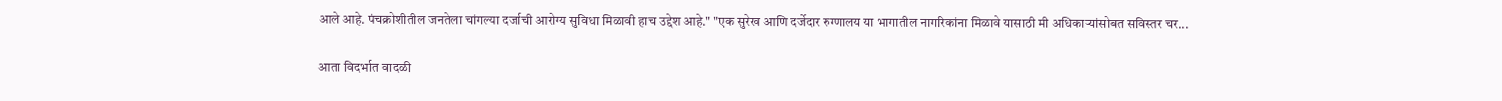आले आहे. पंचक्रोशीतील जनतेला चांगल्या दर्जाची आरोग्य सुविधा मिळावी हाच उद्देश आहे." "एक सुरेख आणि दर्जेदार रुग्णालय या भागातील नागरिकांना मिळावे यासाठी मी अधिकाऱ्यांसोबत सविस्तर चर...

आता विदर्भात वादळी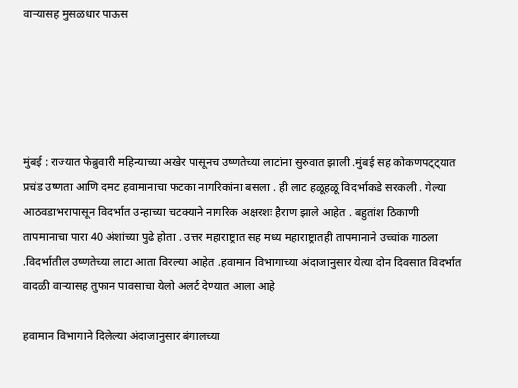वाऱ्यासह मुसळधार पाऊस





मुंबई : राज्यात फेब्रुवारी महिन्याच्या अखेर पासूनच उष्णतेच्या लाटांना सुरुवात झाली .मुंबई सह कोकणपट्ट्यात प्रचंड उष्णता आणि दमट हवामानाचा फटका नागरिकांना बसला . ही लाट हळूहळू विदर्भाकडे सरकली . गेल्या आठवडाभरापासून विदर्भात उन्हाच्या चटक्याने नागरिक अक्षरशः हैराण झाले आहेत . बहुतांश ठिकाणी तापमानाचा पारा 40 अंशांच्या पुढे होता . उत्तर महाराष्ट्रात सह मध्य महाराष्ट्रातही तापमानाने उच्चांक गाठला .विदर्भातील उष्णतेच्या लाटा आता विरल्या आहेत .हवामान विभागाच्या अंदाजानुसार येत्या दोन दिवसात विदर्भात वादळी वाऱ्यासह तुफान पावसाचा येलो अलर्ट देण्यात आला आहे

हवामान विभागाने दिलेल्या अंदाजानुसार बंगालच्या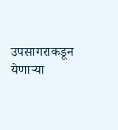उपसागराकडून येणाऱ्या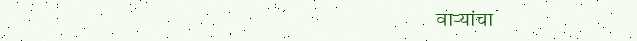वाऱ्यांचा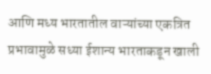आणि मध्य भारतातील वाऱ्यांच्या एकत्रित प्रभावामुळे सध्या ईशान्य भारताकडून खाली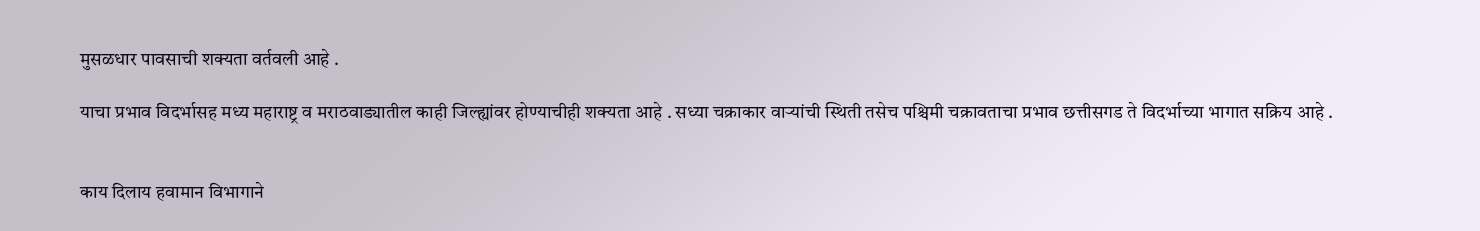मुसळधार पावसाची शक्यता वर्तवली आहे .

याचा प्रभाव विदर्भासह मध्य महाराष्ट्र व मराठवाड्यातील काही जिल्ह्यांवर होण्याचीही शक्यता आहे . सध्या चक्राकार वाऱ्यांची स्थिती तसेच पश्चिमी चक्रावताचा प्रभाव छत्तीसगड ते विदर्भाच्या भागात सक्रिय आहे .


काय दिलाय हवामान विभागाने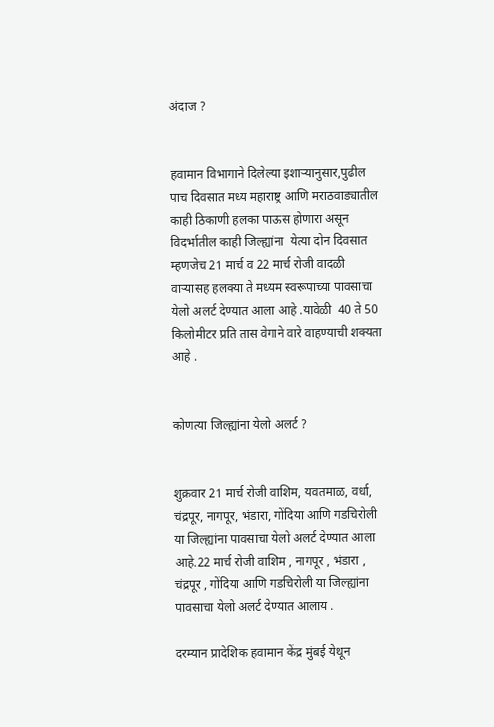अंदाज ?


हवामान विभागाने दिलेल्या इशाऱ्यानुसार,पुढील पाच दिवसात मध्य महाराष्ट्र आणि मराठवाड्यातील काही ठिकाणी हलका पाऊस होणारा असून विदर्भातील काही जिल्ह्यांना  येत्या दोन दिवसात म्हणजेच 21 मार्च व 22 मार्च रोजी वादळी वाऱ्यासह हलक्या ते मध्यम स्वरूपाच्या पावसाचा येलो अलर्ट देण्यात आला आहे .यावेळी  40 ते 50 किलोमीटर प्रति तास वेगाने वारे वाहण्याची शक्यता आहे .


कोणत्या जिल्ह्यांना येलो अलर्ट ?


शुक्रवार 21 मार्च रोजी वाशिम, यवतमाळ, वर्धा, चंद्रपूर, नागपूर, भंडारा, गोंदिया आणि गडचिरोली  या जिल्ह्यांना पावसाचा येलो अलर्ट देण्यात आला आहे.22 मार्च रोजी वाशिम , नागपूर , भंडारा , चंद्रपूर , गोंदिया आणि गडचिरोली या जिल्ह्यांना पावसाचा येलो अलर्ट देण्यात आलाय .

दरम्यान प्रादेशिक हवामान केंद्र मुंबई येथून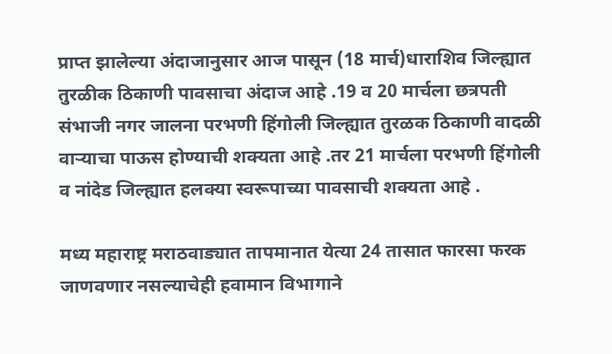प्राप्त झालेल्या अंदाजानुसार आज पासून (18 मार्च)धाराशिव जिल्ह्यात तुरळीक ठिकाणी पावसाचा अंदाज आहे .19 व 20 मार्चला छत्रपती संभाजी नगर जालना परभणी हिंगोली जिल्ह्यात तुरळक ठिकाणी वादळी वाऱ्याचा पाऊस होण्याची शक्यता आहे .तर 21 मार्चला परभणी हिंगोली व नांदेड जिल्ह्यात हलक्या स्वरूपाच्या पावसाची शक्यता आहे .

मध्य महाराष्ट्र मराठवाड्यात तापमानात येत्या 24 तासात फारसा फरक जाणवणार नसल्याचेही हवामान विभागाने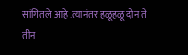सांगितले आहे .त्यानंतर हळूहळू दोन ते तीन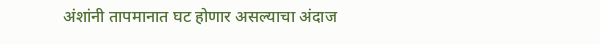अंशांनी तापमानात घट होणार असल्याचा अंदाज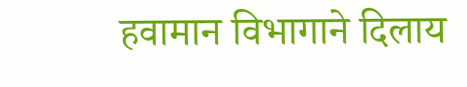हवामान विभागाने दिलाय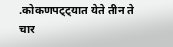.कोकणपट्ट्यात येते तीन ते चार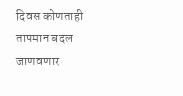दिवस कोणताही तापमान बदल जाणवणार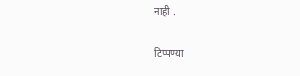नाही .


टिप्पण्या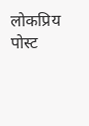लोकप्रिय पोस्ट